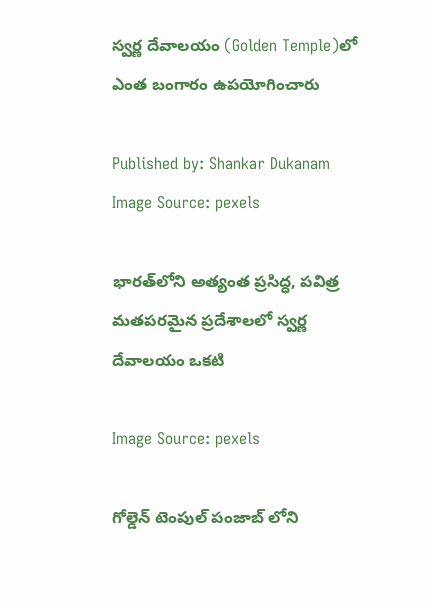స్వర్ణ దేవాలయం (Golden Temple)లో ఎంత బంగారం ఉపయోగించారు

Published by: Shankar Dukanam
Image Source: pexels

భారత్‌లోని అత్యంత ప్రసిద్ధ, పవిత్ర మతపరమైన ప్రదేశాలలో స్వర్ణ దేవాలయం ఒకటి

Image Source: pexels

గోల్డెన్ టెంపుల్ పంజాబ్ లోని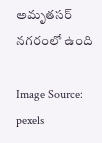అమృతసర్ నగరంలో ఉంది

Image Source: pexels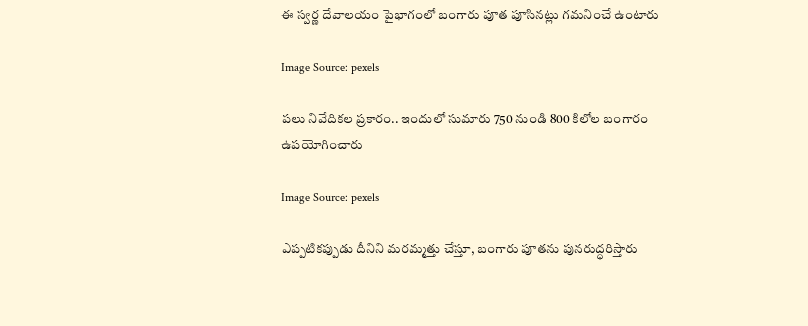ఈ స్వర్ణ దేవాలయం పైభాగంలో బంగారు పూత పూసినట్లు గమనించే ఉంటారు

Image Source: pexels

పలు నివేదికల ప్రకారం.. ఇందులో సుమారు 750 నుండి 800 కిలోల బంగారం ఉపయోగించారు

Image Source: pexels

ఎప్పటికప్పుడు దీనిని మరమ్మత్తు చేస్తూ, బంగారు పూతను పునరుద్ధరిస్తారు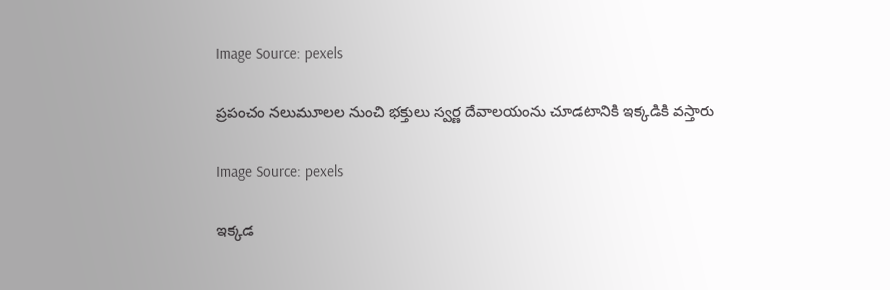Image Source: pexels

ప్రపంచం నలుమూలల నుంచి భక్తులు స్వర్ణ దేవాలయంను చూడటానికి ఇక్కడికి వస్తారు

Image Source: pexels

ఇక్కడ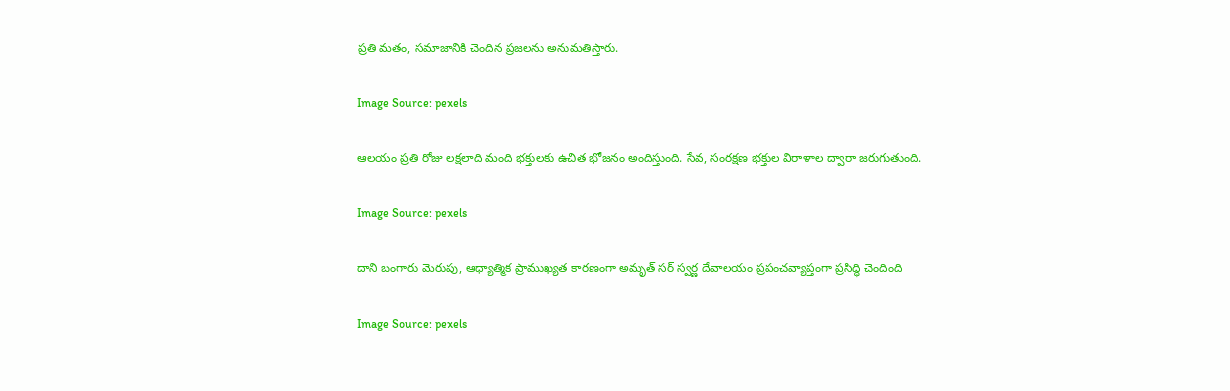ప్రతి మతం, సమాజానికి చెందిన ప్రజలను అనుమతిస్తారు.

Image Source: pexels

ఆలయం ప్రతి రోజు లక్షలాది మంది భక్తులకు ఉచిత భోజనం అందిస్తుంది. సేవ, సంరక్షణ భక్తుల విరాళాల ద్వారా జరుగుతుంది.

Image Source: pexels

దాని బంగారు మెరుపు, ఆధ్యాత్మిక ప్రాముఖ్యత కారణంగా అమృత్ సర్ స్వర్ణ దేవాలయం ప్రపంచవ్యాప్తంగా ప్రసిద్ధి చెందింది

Image Source: pexels